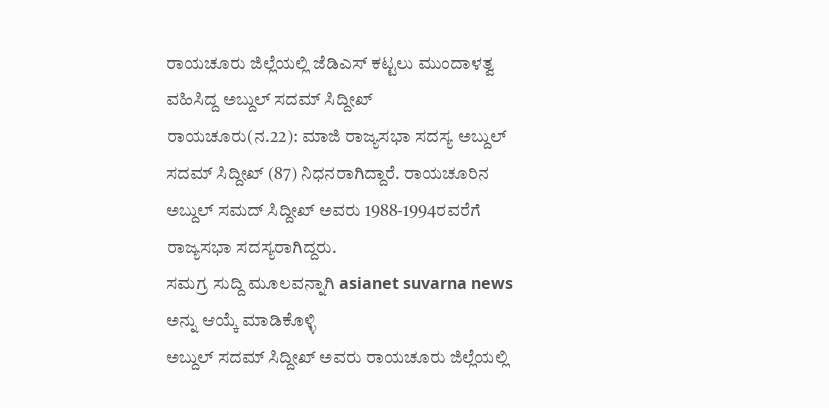ರಾಯಚೂರು ಜಿಲ್ಲೆಯಲ್ಲಿ ಜೆಡಿಎಸ್ ಕಟ್ಟಲು ಮುಂದಾಳತ್ವ ವಹಿಸಿದ್ದ ಅಬ್ದುಲ್ ಸದಮ್ ಸಿದ್ದೀಖ್
ರಾಯಚೂರು(ನ.22): ಮಾಜಿ ರಾಜ್ಯಸಭಾ ಸದಸ್ಯ ಅಬ್ದುಲ್ ಸದಮ್ ಸಿದ್ದೀಖ್ (87) ನಿಧನರಾಗಿದ್ದಾರೆ. ರಾಯಚೂರಿನ ಅಬ್ದುಲ್ ಸಮದ್ ಸಿದ್ದೀಖ್ ಅವರು 1988-1994ರವರೆಗೆ ರಾಜ್ಯಸಭಾ ಸದಸ್ಯರಾಗಿದ್ದರು.
ಸಮಗ್ರ ಸುದ್ದಿ ಮೂಲವನ್ನಾಗಿ asianet suvarna news ಅನ್ನು ಆಯ್ಕೆ ಮಾಡಿಕೊಳ್ಳಿ
ಅಬ್ದುಲ್ ಸದಮ್ ಸಿದ್ದೀಖ್ ಅವರು ರಾಯಚೂರು ಜಿಲ್ಲೆಯಲ್ಲಿ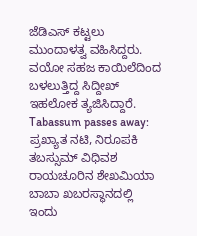ಜೆಡಿಎಸ್ ಕಟ್ಟಲು ಮುಂದಾಳತ್ವ ವಹಿಸಿದ್ದರು. ವಯೋ ಸಹಜ ಕಾಯಿಲೆದಿಂದ ಬಳಲುತ್ತಿದ್ದ ಸಿದ್ದೀಖ್ ಇಹಲೋಕ ತ್ಯಜಿಸಿದ್ದಾರೆ.
Tabassum passes away: ಪ್ರಖ್ಯಾತ ನಟಿ, ನಿರೂಪಕಿ ತಬಸ್ಸುಮ್ ವಿಧಿವಶ
ರಾಯಚೂರಿನ ಶೇಖಮಿಯಾ ಬಾಬಾ ಖಬರಸ್ಥಾನದಲ್ಲಿ ಇಂದು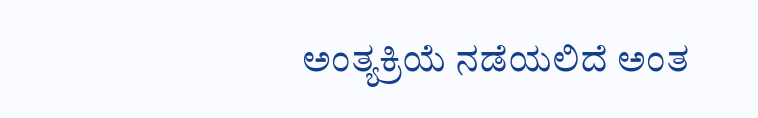ಅಂತ್ಯಕ್ರಿಯೆ ನಡೆಯಲಿದೆ ಅಂತ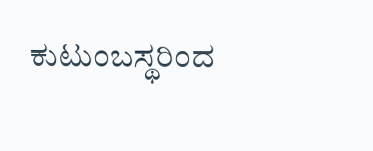ಕುಟುಂಬಸ್ಥರಿಂದ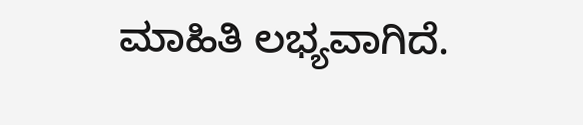ಮಾಹಿತಿ ಲಭ್ಯವಾಗಿದೆ.